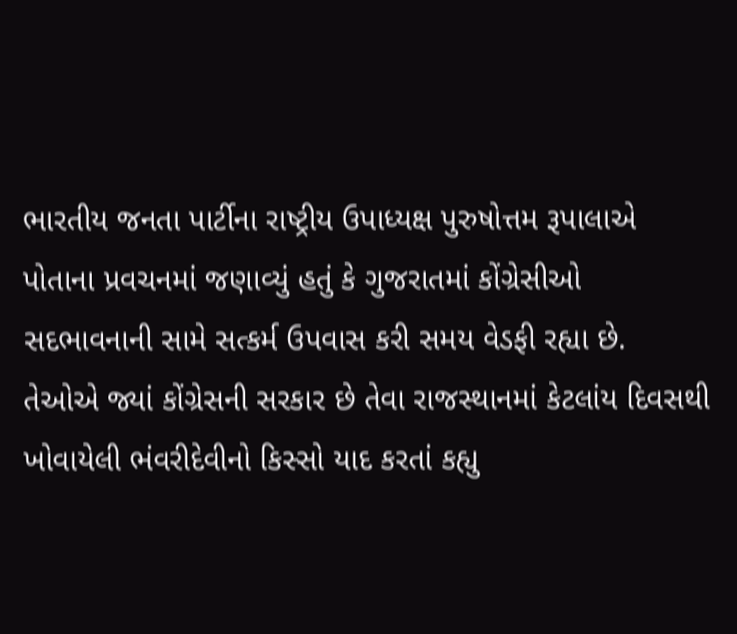ભારતીય જનતા પાર્ટીના રાષ્ટ્રીય ઉપાધ્યક્ષ પુરુષોત્તમ રૂપાલાએ પોતાના પ્રવચનમાં જણાવ્યું હતું કે ગુજરાતમાં કોંગ્રેસીઓ સદભાવનાની સામે સત્કર્મ ઉપવાસ કરી સમય વેડફી રહ્યા છે.
તેઓએ જ્યાં કોંગ્રેસની સરકાર છે તેવા રાજસ્થાનમાં કેટલાંય દિવસથી ખોવાયેલી ભંવરીદેવીનો કિસ્સો યાદ કરતાં કહ્યુ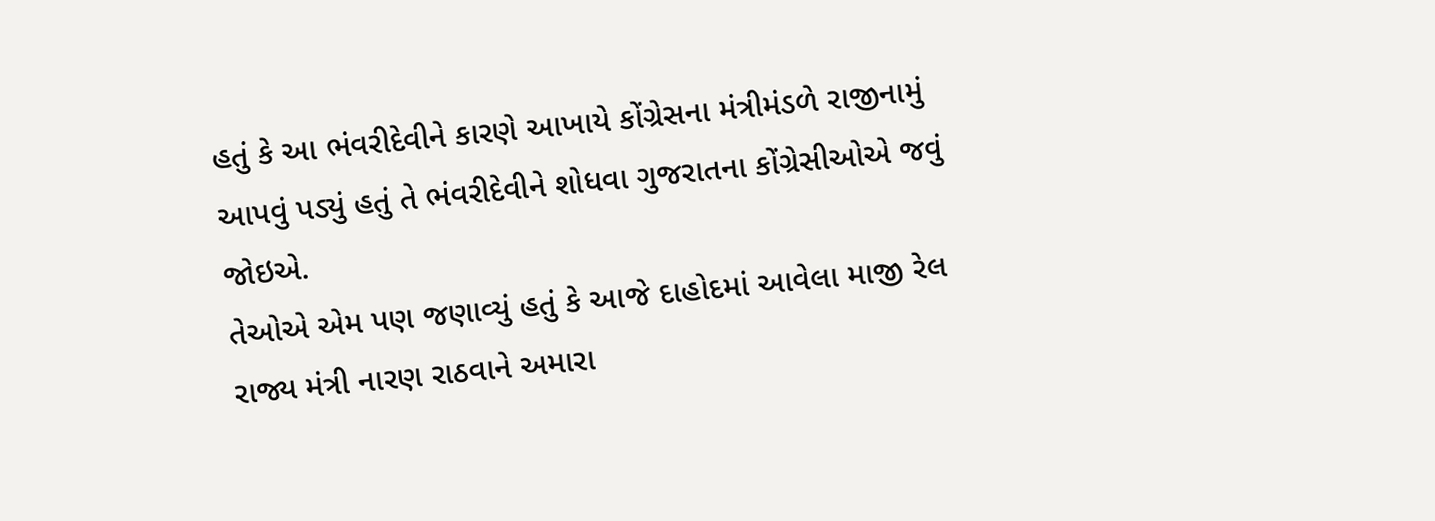હતું કે આ ભંવરીદેવીને કારણે આખાયે કોંગ્રેસના મંત્રીમંડળે રાજીનામું આપવું પડ્યું હતું તે ભંવરીદેવીને શોધવા ગુજરાતના કોંગ્રેસીઓએ જવું જોઇએ.
તેઓએ એમ પણ જણાવ્યું હતું કે આજે દાહોદમાં આવેલા માજી રેલ રાજ્ય મંત્રી નારણ રાઠવાને અમારા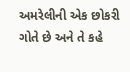અમરેલીની એક છોકરી ગોતે છે અને તે કહે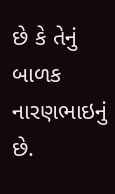છે કે તેનું બાળક નારણભાઇનું છે.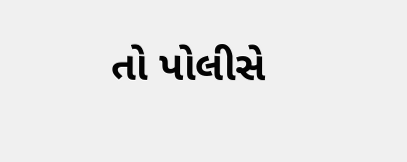તો પોલીસે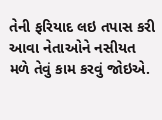તેની ફરિયાદ લઇ તપાસ કરી આવા નેતાઓને નસીયત મળે તેવું કામ કરવું જોઇએ.